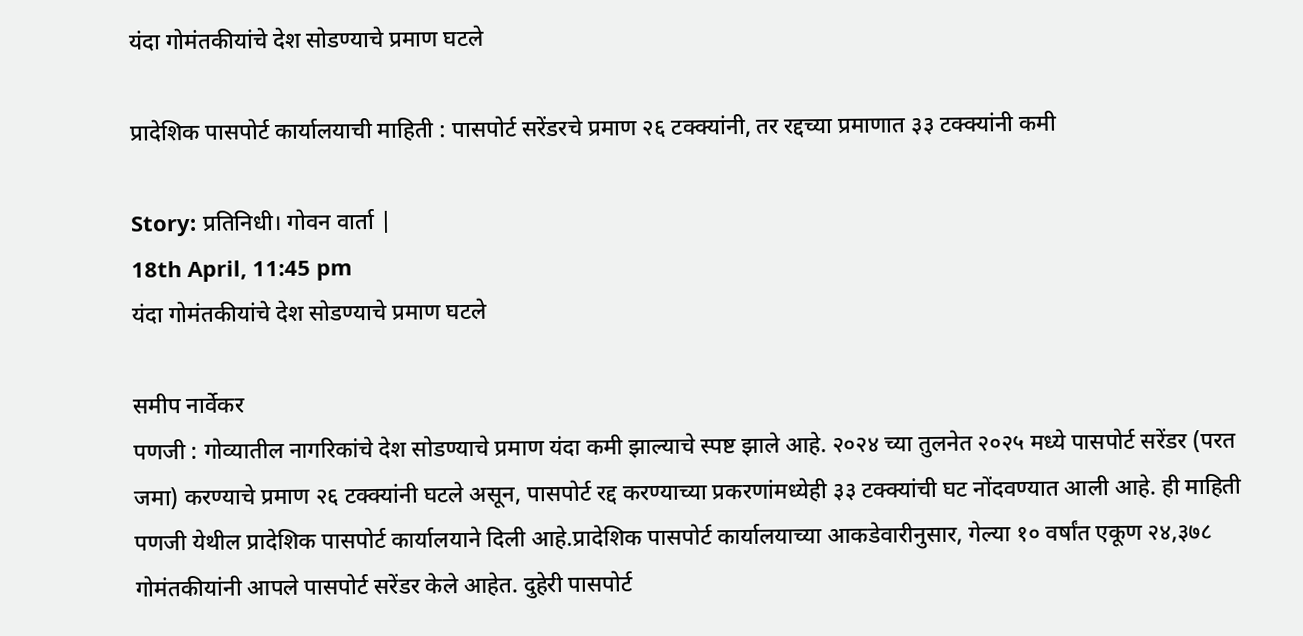यंदा गोमंतकीयांचे देश सोडण्याचे प्रमाण घटले

प्रादेशिक पासपोर्ट कार्यालयाची माहिती : पासपोर्ट सरेंडरचे प्रमाण २६ टक्क्यांनी, तर रद्दच्या प्रमाणात ३३ टक्क्यांनी कमी

Story: प्रतिनिधी। गोवन वार्ता |
18th April, 11:45 pm
यंदा गोमंतकीयांचे देश सोडण्याचे प्रमाण घटले

समीप नार्वेकर
पणजी : गोव्यातील नागरिकांचे देश सोडण्याचे प्रमाण यंदा कमी झाल्याचे स्पष्ट झाले आहे. २०२४ च्या तुलनेत २०२५ मध्ये पासपोर्ट सरेंडर (परत जमा) करण्याचे प्रमाण २६ टक्क्यांनी घटले असून, पासपोर्ट रद्द करण्याच्या प्रकरणांमध्येही ३३ टक्क्यांची घट नोंदवण्यात आली आहे. ही माहिती पणजी येथील प्रादेशिक पासपोर्ट कार्यालयाने दिली आहे.प्रादेशिक पासपोर्ट कार्यालयाच्या आकडेवारीनुसार, गेल्या १० वर्षांत एकूण २४,३७८ गोमंतकीयांनी आपले पासपोर्ट सरेंडर केले आहेत. दुहेरी पासपोर्ट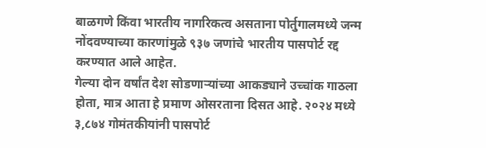बाळगणे किंवा भारतीय नागरिकत्व असताना पोर्तुगालमध्ये जन्म नोंदवण्याच्या कारणांमुळे ९३७ जणांचे भारतीय पासपोर्ट रद्द करण्यात आले आहेत.
गेल्या दोन वर्षांत देश सोडणाऱ्यांच्या आकड्याने उच्चांक गाठला होता, मात्र आता हे प्रमाण ओसरताना दिसत आहे. २०२४ मध्ये ३,८७४ गोमंतकीयांनी पासपोर्ट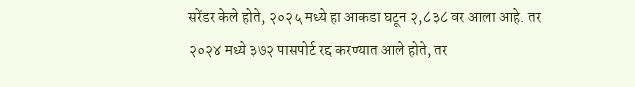सरेंडर केले होते, २०२५ मध्ये हा आकडा घटून २,८३८ वर आला आहे. तर २०२४ मध्ये ३७२ पासपोर्ट रद्द करण्यात आले होते, तर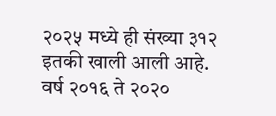२०२५ मध्ये ही संख्या ३१२ इतकी खाली आली आहे.
वर्ष २०१६ ते २०२०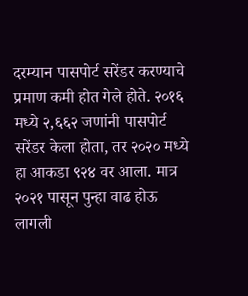दरम्यान पासपोर्ट सरेंडर करण्याचे प्रमाण कमी होत गेले होते. २०१६ मध्ये २,६६२ जणांनी पासपोर्ट सरेंडर केला होता, तर २०२० मध्ये हा आकडा ९२४ वर आला. मात्र २०२१ पासून पुन्हा वाढ होऊ लागली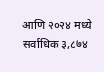आणि २०२४ मध्ये सर्वाधिक ३,८७४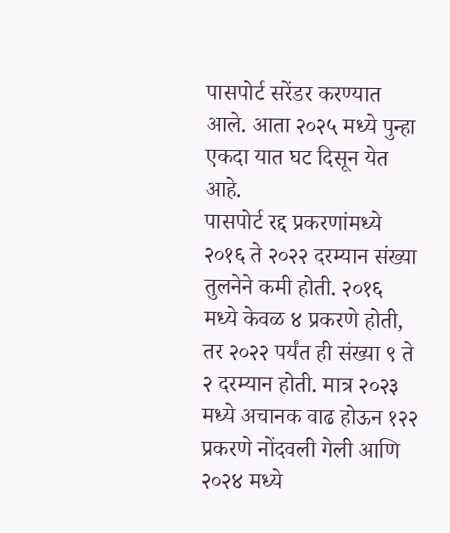पासपोर्ट सरेंडर करण्यात आले. आता २०२५ मध्ये पुन्हा एकदा यात घट दिसून येत आहे.
पासपोर्ट रद्द प्रकरणांमध्ये २०१६ ते २०२२ दरम्यान संख्या तुलनेने कमी होती. २०१६ मध्ये केवळ ४ प्रकरणे होती, तर २०२२ पर्यंत ही संख्या ९ ते २ दरम्यान होती. मात्र २०२३ मध्ये अचानक वाढ होऊन १२२ प्रकरणे नोंदवली गेली आणि २०२४ मध्ये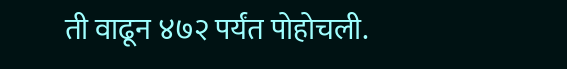ती वाढून ४७२ पर्यंत पोहोचली.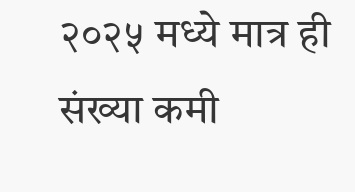२०२५ मध्ये मात्र ही संख्या कमी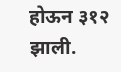होऊन ३१२ झाली.